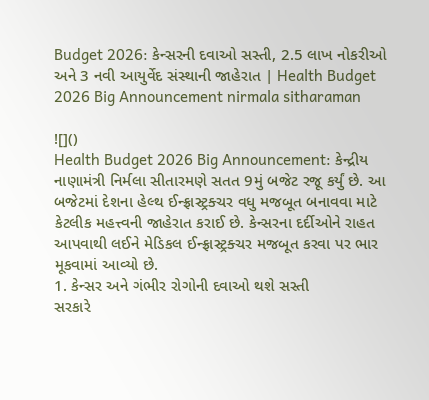Budget 2026: કેન્સરની દવાઓ સસ્તી, 2.5 લાખ નોકરીઓ અને 3 નવી આયુર્વેદ સંસ્થાની જાહેરાત | Health Budget 2026 Big Announcement nirmala sitharaman

![]()
Health Budget 2026 Big Announcement: કેન્દ્રીય નાણામંત્રી નિર્મલા સીતારમણે સતત 9મું બજેટ રજૂ કર્યું છે. આ બજેટમાં દેશના હેલ્થ ઈન્ફ્રાસ્ટ્રક્ચર વધુ મજબૂત બનાવવા માટે કેટલીક મહત્ત્વની જાહેરાત કરાઈ છે. કેન્સરના દર્દીઓને રાહત આપવાથી લઈને મેડિકલ ઈન્ફ્રાસ્ટ્રક્ચર મજબૂત કરવા પર ભાર મૂકવામાં આવ્યો છે.
1. કેન્સર અને ગંભીર રોગોની દવાઓ થશે સસ્તી
સરકારે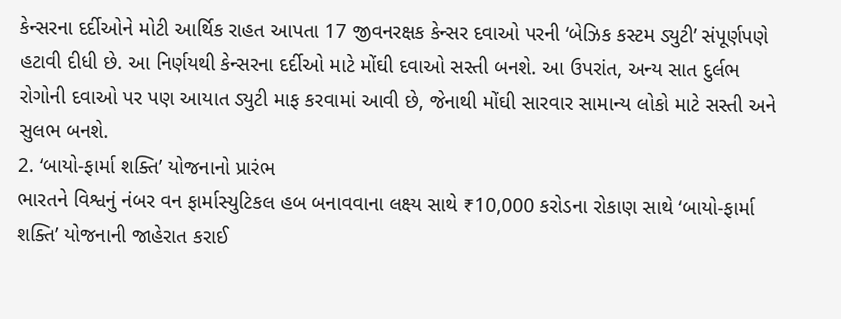કેન્સરના દર્દીઓને મોટી આર્થિક રાહત આપતા 17 જીવનરક્ષક કેન્સર દવાઓ પરની ‘બેઝિક કસ્ટમ ડ્યુટી’ સંપૂર્ણપણે હટાવી દીધી છે. આ નિર્ણયથી કેન્સરના દર્દીઓ માટે મોંઘી દવાઓ સસ્તી બનશે. આ ઉપરાંત, અન્ય સાત દુર્લભ રોગોની દવાઓ પર પણ આયાત ડ્યુટી માફ કરવામાં આવી છે, જેનાથી મોંઘી સારવાર સામાન્ય લોકો માટે સસ્તી અને સુલભ બનશે.
2. ‘બાયો-ફાર્મા શક્તિ’ યોજનાનો પ્રારંભ
ભારતને વિશ્વનું નંબર વન ફાર્માસ્યુટિકલ હબ બનાવવાના લક્ષ્ય સાથે ₹10,000 કરોડના રોકાણ સાથે ‘બાયો-ફાર્મા શક્તિ’ યોજનાની જાહેરાત કરાઈ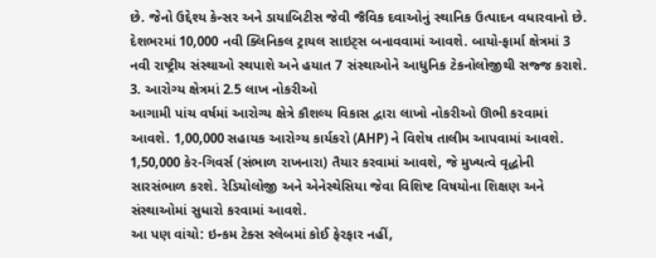છે. જેનો ઉદ્દેશ્ય કેન્સર અને ડાયાબિટીસ જેવી જૈવિક દવાઓનું સ્થાનિક ઉત્પાદન વધારવાનો છે. દેશભરમાં 10,000 નવી ક્લિનિકલ ટ્રાયલ સાઇટ્સ બનાવવામાં આવશે. બાયો-ફાર્મા ક્ષેત્રમાં 3 નવી રાષ્ટ્રીય સંસ્થાઓ સ્થપાશે અને હયાત 7 સંસ્થાઓને આધુનિક ટેકનોલોજીથી સજ્જ કરાશે.
3. આરોગ્ય ક્ષેત્રમાં 2.5 લાખ નોકરીઓ
આગામી પાંચ વર્ષમાં આરોગ્ય ક્ષેત્રે કૌશલ્ય વિકાસ દ્વારા લાખો નોકરીઓ ઊભી કરવામાં આવશે. 1,00,000 સહાયક આરોગ્ય કાર્યકરો (AHP) ને વિશેષ તાલીમ આપવામાં આવશે. 1,50,000 કેર-ગિવર્સ (સંભાળ રાખનારા) તૈયાર કરવામાં આવશે, જે મુખ્યત્વે વૃદ્ધોની સારસંભાળ કરશે. રેડિયોલોજી અને એનેસ્થેસિયા જેવા વિશિષ્ટ વિષયોના શિક્ષણ અને સંસ્થાઓમાં સુધારો કરવામાં આવશે.
આ પણ વાંચો: ઇન્કમ ટેક્સ સ્લેબમાં કોઈ ફેરફાર નહીં,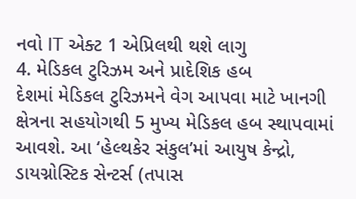નવો IT એક્ટ 1 એપ્રિલથી થશે લાગુ
4. મેડિકલ ટુરિઝમ અને પ્રાદેશિક હબ
દેશમાં મેડિકલ ટુરિઝમને વેગ આપવા માટે ખાનગી ક્ષેત્રના સહયોગથી 5 મુખ્ય મેડિકલ હબ સ્થાપવામાં આવશે. આ ‘હેલ્થકેર સંકુલ’માં આયુષ કેન્દ્રો, ડાયગ્નોસ્ટિક સેન્ટર્સ (તપાસ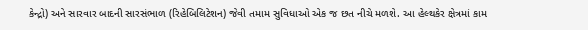કેન્દ્રો) અને સારવાર બાદની સારસંભાળ (રિહેબિલિટેશન) જેવી તમામ સુવિધાઓ એક જ છત નીચે મળશે. આ હેલ્થકેર ક્ષેત્રમાં કામ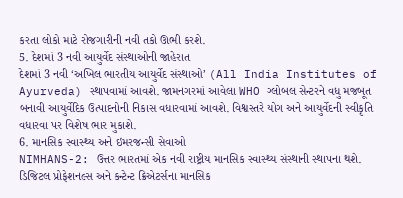કરતા લોકો માટે રોજગારીની નવી તકો ઊભી કરશે.
5. દેશમાં 3 નવી આયુર્વેદ સંસ્થાઓની જાહેરાત
દેશમાં 3 નવી ‘અખિલ ભારતીય આયુર્વેદ સંસ્થાઓ’ (All India Institutes of Ayurveda) સ્થાપવામાં આવશે. જામનગરમાં આવેલા WHO ગ્લોબલ સેન્ટરને વધુ મજબૂત બનાવી આયુર્વેદિક ઉત્પાદનોની નિકાસ વધારવામાં આવશે. વિશ્વસ્તરે યોગ અને આયુર્વેદની સ્વીકૃતિ વધારવા પર વિશેષ ભાર મુકાશે.
6. માનસિક સ્વાસ્થ્ય અને ઇમરજન્સી સેવાઓ
NIMHANS-2: ઉત્તર ભારતમાં એક નવી રાષ્ટ્રીય માનસિક સ્વાસ્થ્ય સંસ્થાની સ્થાપના થશે. ડિજિટલ પ્રોફેશનલ્સ અને કન્ટેન્ટ ક્રિએટર્સના માનસિક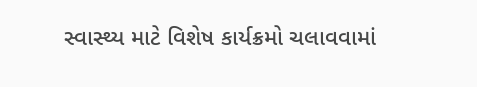સ્વાસ્થ્ય માટે વિશેષ કાર્યક્રમો ચલાવવામાં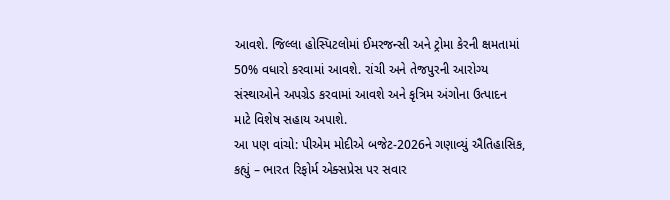આવશે. જિલ્લા હોસ્પિટલોમાં ઈમરજન્સી અને ટ્રોમા કેરની ક્ષમતામાં 50% વધારો કરવામાં આવશે. રાંચી અને તેજપુરની આરોગ્ય સંસ્થાઓને અપગ્રેડ કરવામાં આવશે અને કૃત્રિમ અંગોના ઉત્પાદન માટે વિશેષ સહાય અપાશે.
આ પણ વાંચો: પીએમ મોદીએ બજેટ-2026ને ગણાવ્યું ઐતિહાસિક, કહ્યું – ભારત રિફોર્મ એક્સપ્રેસ પર સવાર